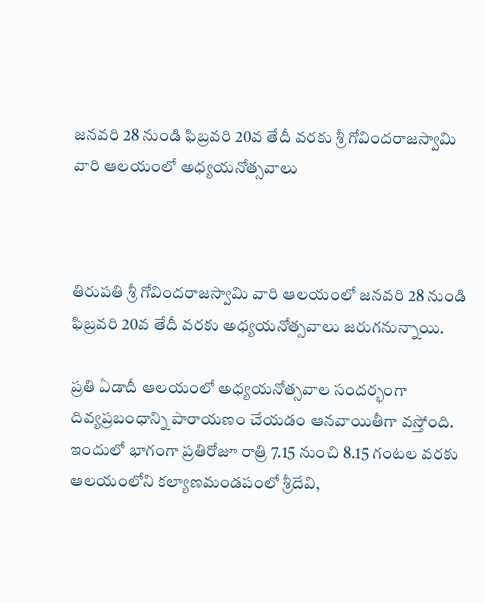జ‌న‌వ‌రి 28 నుండి ఫిబ్ర‌వ‌రి 20వ తేదీ వ‌ర‌కు శ్రీ గోవింద‌రాజస్వామి వారి ఆల‌యంలో అధ్య‌య‌నోత్స‌వాలు



తిరుపతి శ్రీ గోవిందరాజస్వామి వారి ఆలయంలో జ‌న‌వ‌రి 28 నుండి ఫిబ్ర‌వ‌రి 20వ తేదీ వ‌ర‌కు అధ్యయనోత్సవాలు జ‌రుగ‌నున్నాయి.

ప్ర‌తి ఏడాదీ ఆలయంలో అధ్య‌య‌నోత్స‌వాల సంద‌ర్భంగా దివ్యప్రబంధాన్ని పారాయణం చేయడం ఆనవాయితీగా వస్తోంది. ఇందులో భాగంగా ప్రతిరోజూ రాత్రి 7.15 నుంచి 8.15 గంటల వరకు ఆలయంలోని కల్యాణమండపంలో శ్రీదేవి,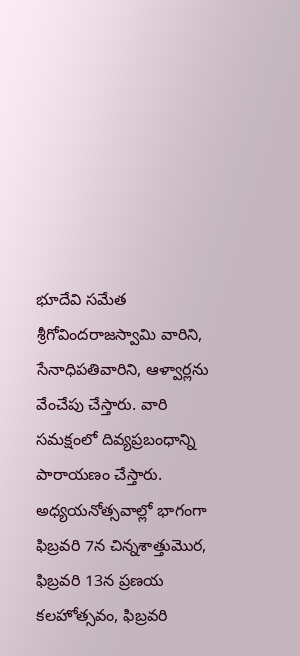భూదేవి సమేత శ్రీగోవిందరాజస్వామి వారిని, సేనాధిపతివారిని, ఆళ్వార్లను వేంచేపు చేస్తారు. వారి సమక్షంలో దివ్యప్రబంధాన్ని పారాయణం చేస్తారు. అధ్యయనోత్సవాల్లో భాగంగా ఫిబ్ర‌వ‌రి 7న చిన్నశాత్తుమొర, ఫిబ్ర‌వ‌రి 13న ప్రణయ కలహోత్సవం, ఫిబ్ర‌వ‌రి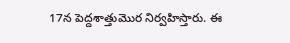17న పెద్దశాత్తుమొర నిర్వహిస్తారు. ఈ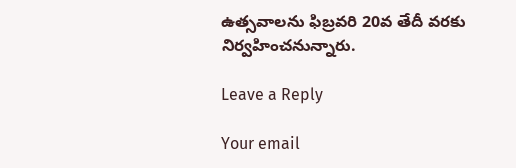ఉత్సవాలను ఫిబ్రవరి 20వ తేదీ వరకు నిర్వహించనున్నారు.

Leave a Reply

Your email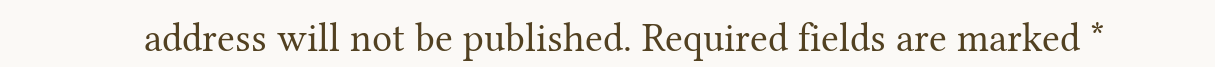address will not be published. Required fields are marked *